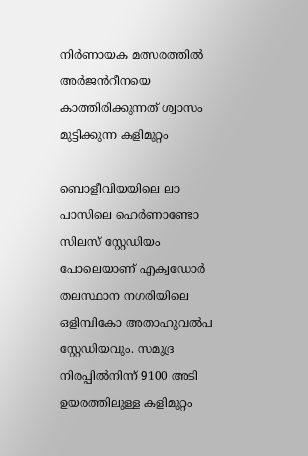നിർണായക മത്സരത്തിൽ അർജൻറീനയെ കാത്തിരിക്കുന്നത് ശ്വാസം മുട്ടിക്കുന്ന കളിമുറ്റം

ബൊളീവിയയിലെ ലാ പാസിലെ ഹെർണാണ്ടോ സിലസ് സ്റ്റേഡിയം പോലെയാണ് എക്വഡോർ തലസ്ഥാന നഗരിയിലെ ഒളിമ്പികോ അതാഹുവൽപ സ്റ്റേഡിയവും. സമുദ്ര നിരപ്പിൽനിന്ന് 9100 അടി ഉയരത്തിലുള്ള കളിമുറ്റം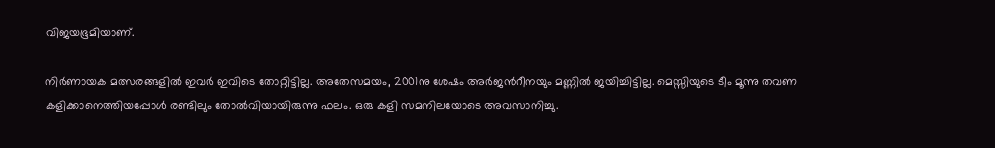വിജയഭൂമിയാണ്.

നിർണായക മത്സരങ്ങളിൽ ഇവർ ഇവിടെ തോറ്റിട്ടില്ല. അതേസമയം, 2001നു ശേഷം അർജൻറീനയും മണ്ണിൽ ജയിച്ചിട്ടില്ല. മെസ്സിയുടെ ടീം മൂന്നു തവണ കളിക്കാനെത്തിയപ്പോൾ രണ്ടിലും തോൽവിയായിരുന്നു ഫലം. ഒരു കളി സമനിലയോടെ അവസാനിച്ചു.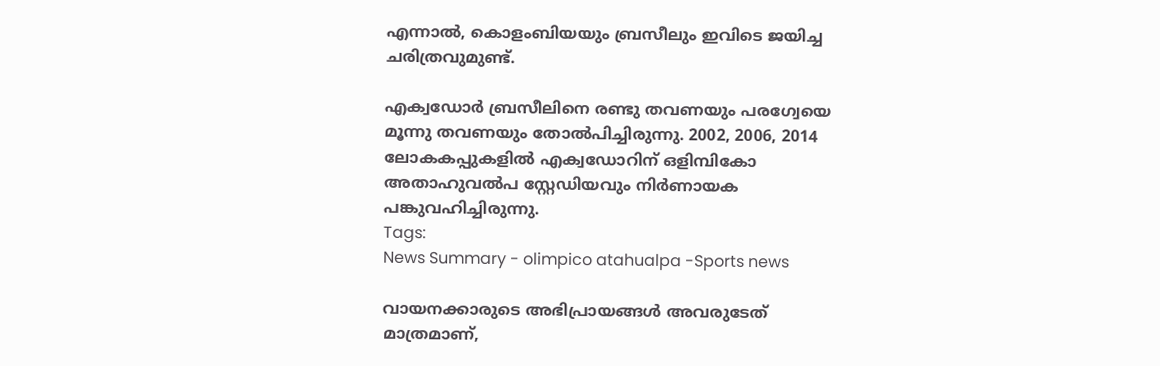എന്നാൽ, കൊളംബിയയും ബ്രസീലും ഇവിടെ ജയിച്ച ചരിത്രവുമുണ്ട്.

എക്വഡോർ ബ്രസീലിനെ രണ്ടു തവണയും പരഗ്വേയെ മൂന്നു തവണയും തോൽപിച്ചിരുന്നു. 2002, 2006, 2014 ലോകകപ്പുകളിൽ എക്വഡോറിന് ഒളിമ്പികോ അതാഹുവൽപ സ്റ്റേഡിയവും നിർണായക പങ്കുവഹിച്ചിരുന്നു.
Tags:
News Summary - olimpico atahualpa -Sports news

വായനക്കാരുടെ അഭിപ്രായങ്ങള്‍ അവരുടേത് മാത്രമാണ്,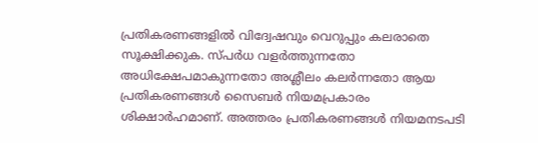പ്രതികരണങ്ങളിൽ വിദ്വേഷവും വെറുപ്പും കലരാതെ സൂക്ഷിക്കുക. സ്പർധ വളർത്തുന്നതോ അധിക്ഷേപമാകുന്നതോ അശ്ലീലം കലർന്നതോ ആയ പ്രതികരണങ്ങൾ സൈബർ നിയമപ്രകാരം ശിക്ഷാർഹമാണ്. അത്തരം പ്രതികരണങ്ങൾ നിയമനടപടി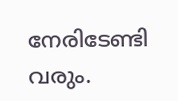നേരിടേണ്ടി വരും.